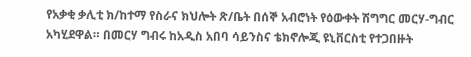የአቃቂ ቃሊቲ ክ/ከተማ የስራና ክህሎት ጽ/ቤት በሰኞ አብሮነት የዕውቀት ሽግግር መርሃ-ግብር አካሂደዋል። በመርሃ ግብሩ ከአዲስ አበባ ሳይንስና ቴክኖሎጂ ዩኒቨርስቲ የተጋበዙት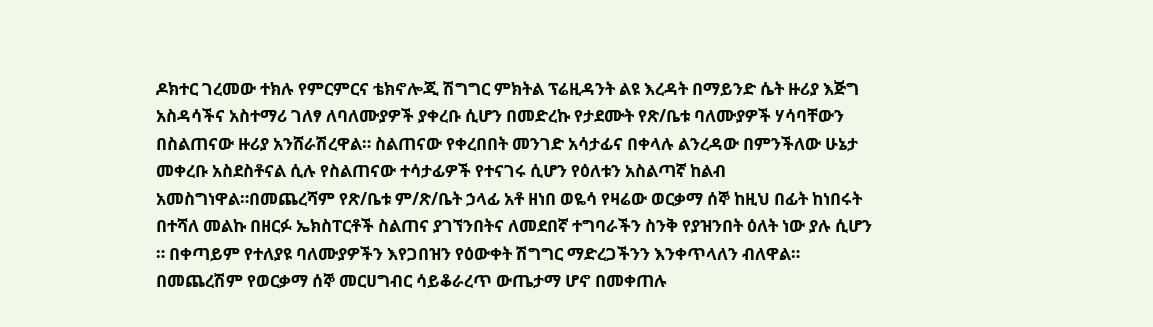ዶክተር ገረመው ተክሉ የምርምርና ቴክኖሎጂ ሽግግር ምክትል ፕሬዚዳንት ልዩ እረዳት በማይንድ ሴት ዙሪያ እጅግ አስዳሳችና አስተማሪ ገለፃ ለባለሙያዎች ያቀረቡ ሲሆን በመድረኩ የታደሙት የጽ/ቤቱ ባለሙያዎች ሃሳባቸውን በስልጠናው ዙሪያ አንሸራሽረዋል። ስልጠናው የቀረበበት መንገድ አሳታፊና በቀላሉ ልንረዳው በምንችለው ሁኔታ መቀረቡ አስደስቶናል ሲሉ የስልጠናው ተሳታፊዎች የተናገሩ ሲሆን የዕለቱን አስልጣኛ ከልብ አመስግነዋል።በመጨረሻም የጽ/ቤቱ ም/ጽ/ቤት ኃላፊ አቶ ዘነበ ወዬሳ የዛሬው ወርቃማ ሰኞ ከዚህ በፊት ከነበሩት በተሻለ መልኩ በዘርፉ ኤክስፐርቶች ስልጠና ያገኘንበትና ለመደበኛ ተግባራችን ስንቅ የያዝንበት ዕለት ነው ያሉ ሲሆን ። በቀጣይም የተለያዩ ባለሙያዎችን እየጋበዝን የዕውቀት ሽግግር ማድረጋችንን እንቀጥላለን ብለዋል። በመጨረሽም የወርቃማ ሰኞ መርሀግብር ሳይቆራረጥ ውጤታማ ሆኖ በመቀጠሉ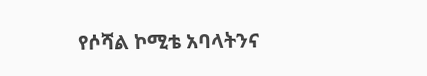የሶሻል ኮሚቴ አባላትንና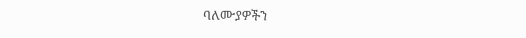ባለሙያዎችን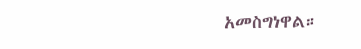አመስግነዋል።